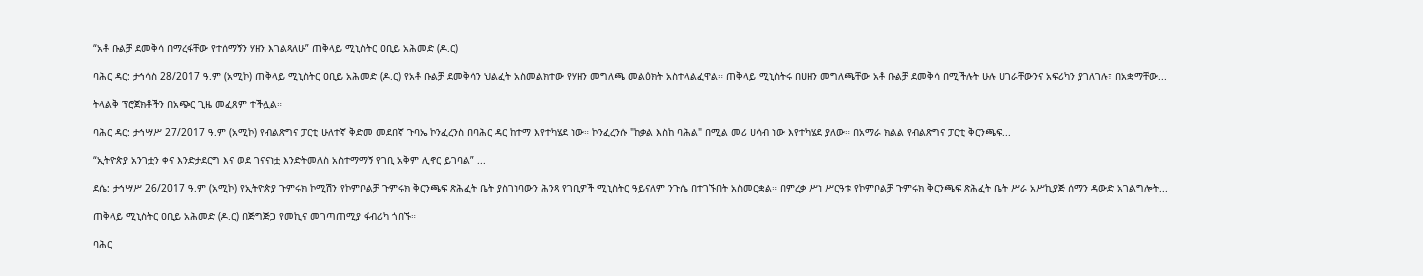“አቶ ቡልቻ ደመቅሳ በማረፋቸው የተሰማኝን ሃዘን እገልጻለሁ” ጠቅላይ ሚኒስትር ዐቢይ አሕመድ (ዶ.ር)

ባሕር ዳር: ታኅሳስ 28/2017 ዓ.ም (አሚኮ) ጠቅላይ ሚኒስትር ዐቢይ አሕመድ (ዶ.ር) የአቶ ቡልቻ ደመቅሳን ህልፈት አስመልክተው የሃዘን መግለጫ መልዕክት አስተላልፈዋል። ጠቅላይ ሚኒስትሩ በሀዘን መግለጫቸው አቶ ቡልቻ ደመቅሳ በሚችሉት ሁሉ ሀገራቸውንና አፍሪካን ያገለገሉ፣ በአቋማቸው...

ትላልቅ ፕሮጀክቶችን በአጭር ጊዜ መፈጸም ተችሏል።

ባሕር ዳር: ታኅሣሥ 27/2017 ዓ.ም (አሚኮ) የብልጽግና ፓርቲ ሁለተኛ ቅድመ መደበኛ ጉባኤ ኮንፈረንስ በባሕር ዳር ከተማ እየተካሄደ ነው። ኮንፈረንሱ "ከቃል እስከ ባሕል" በሚል መሪ ሀሳብ ነው እየተካሄደ ያለው። በአማራ ክልል የብልጽግና ፓርቲ ቅርንጫፍ...

“ኢትዮጵያ አንገቷን ቀና እንድታደርግ እና ወደ ገናናነቷ እንድትመለስ አስተማማኝ የገቢ አቅም ሊኖር ይገባል” ...

ደሴ: ታኅሣሥ 26/2017 ዓ.ም (አሚኮ) የኢትዮጵያ ጉምሩክ ኮሚሽን የኮምቦልቻ ጉምሩክ ቅርንጫፍ ጽሕፈት ቤት ያስገነባውን ሕንጻ የገቢዎች ሚኒስትር ዓይናለም ንጉሴ በተገኙበት አስመርቋል። በምረቃ ሥነ ሥርዓቱ የኮምቦልቻ ጉምሩክ ቅርንጫፍ ጽሕፈት ቤት ሥራ አሥኪያጅ ሰማን ዳውድ አገልግሎት...

ጠቅላይ ሚኒስትር ዐቢይ አሕመድ (ዶ.ር) በጅግጅጋ የመኪና መገጣጠሚያ ፋብሪካ ጎበኙ።

ባሕር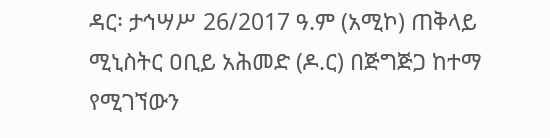ዳር፡ ታኅሣሥ 26/2017 ዓ.ም (አሚኮ) ጠቅላይ ሚኒስትር ዐቢይ አሕመድ (ዶ.ር) በጅግጅጋ ከተማ የሚገኘውን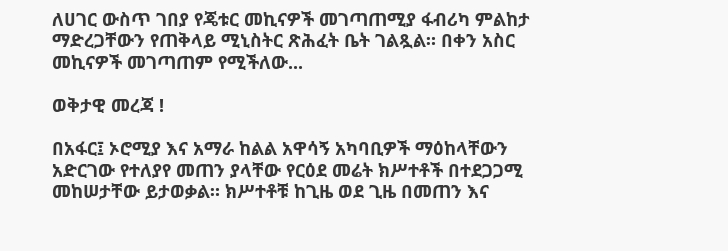ለሀገር ውስጥ ገበያ የጄቱር መኪናዎች መገጣጠሚያ ፋብሪካ ምልከታ ማድረጋቸውን የጠቅላይ ሚኒስትር ጽሕፈት ቤት ገልጿል። በቀን አስር መኪናዎች መገጣጠም የሚችለው...

ወቅታዊ መረጃ !

በአፋር፤ ኦሮሚያ እና አማራ ከልል አዋሳኝ አካባቢዎች ማዕከላቸውን አድርገው የተለያየ መጠን ያላቸው የርዕደ መሬት ክሥተቶች በተደጋጋሚ መከሠታቸው ይታወቃል። ክሥተቶቹ ከጊዜ ወደ ጊዜ በመጠን እና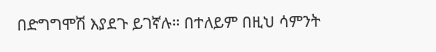በድግግሞሽ እያደጉ ይገኛሉ። በተለይም በዚህ ሳምንት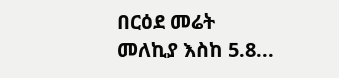በርዕደ መሬት መለኪያ እስከ 5.8...